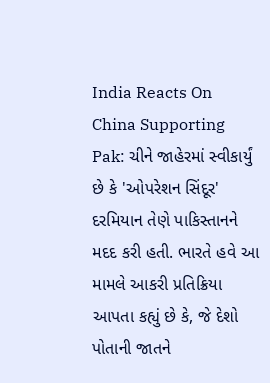India Reacts On China Supporting Pak: ચીને જાહેરમાં સ્વીકાર્યું છે કે 'ઓપરેશન સિંદૂર' દરમિયાન તેણે પાકિસ્તાનને મદદ કરી હતી. ભારતે હવે આ મામલે આકરી પ્રતિક્રિયા આપતા કહ્યું છે કે, જે દેશો પોતાની જાતને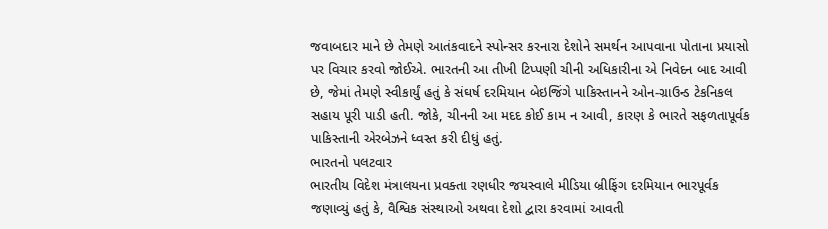જવાબદાર માને છે તેમણે આતંકવાદને સ્પોન્સર કરનારા દેશોને સમર્થન આપવાના પોતાના પ્રયાસો પર વિચાર કરવો જોઈએ. ભારતની આ તીખી ટિપ્પણી ચીની અધિકારીના એ નિવેદન બાદ આવી છે, જેમાં તેમણે સ્વીકાર્યું હતું કે સંઘર્ષ દરમિયાન બેઇજિંગે પાકિસ્તાનને ઓન-ગ્રાઉન્ડ ટેકનિકલ સહાય પૂરી પાડી હતી. જોકે, ચીનની આ મદદ કોઈ કામ ન આવી, કારણ કે ભારતે સફળતાપૂર્વક પાકિસ્તાની એરબેઝને ધ્વસ્ત કરી દીધું હતું.
ભારતનો પલટવાર
ભારતીય વિદેશ મંત્રાલયના પ્રવક્તા રણધીર જયસ્વાલે મીડિયા બ્રીફિંગ દરમિયાન ભારપૂર્વક જણાવ્યું હતું કે, વૈશ્વિક સંસ્થાઓ અથવા દેશો દ્વારા કરવામાં આવતી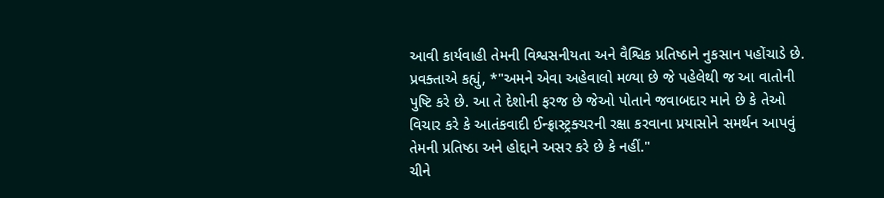આવી કાર્યવાહી તેમની વિશ્વસનીયતા અને વૈશ્વિક પ્રતિષ્ઠાને નુકસાન પહોંચાડે છે. પ્રવક્તાએ કહ્યું, *"અમને એવા અહેવાલો મળ્યા છે જે પહેલેથી જ આ વાતોની પુષ્ટિ કરે છે. આ તે દેશોની ફરજ છે જેઓ પોતાને જવાબદાર માને છે કે તેઓ વિચાર કરે કે આતંકવાદી ઈન્ફ્રાસ્ટ્રક્ચરની રક્ષા કરવાના પ્રયાસોને સમર્થન આપવું તેમની પ્રતિષ્ઠા અને હોદ્દાને અસર કરે છે કે નહીં."
ચીને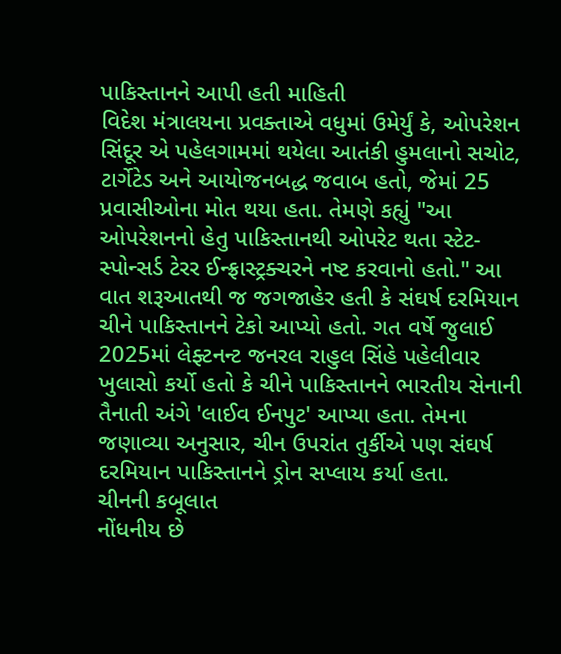પાકિસ્તાનને આપી હતી માહિતી
વિદેશ મંત્રાલયના પ્રવક્તાએ વધુમાં ઉમેર્યું કે, ઓપરેશન સિંદૂર એ પહેલગામમાં થયેલા આતંકી હુમલાનો સચોટ, ટાર્ગેટેડ અને આયોજનબદ્ધ જવાબ હતો, જેમાં 25 પ્રવાસીઓના મોત થયા હતા. તેમણે કહ્યું "આ ઓપરેશનનો હેતુ પાકિસ્તાનથી ઓપરેટ થતા સ્ટેટ-સ્પોન્સર્ડ ટેરર ઈન્ફ્રાસ્ટ્રક્ચરને નષ્ટ કરવાનો હતો." આ વાત શરૂઆતથી જ જગજાહેર હતી કે સંઘર્ષ દરમિયાન ચીને પાકિસ્તાનને ટેકો આપ્યો હતો. ગત વર્ષે જુલાઈ 2025માં લેફ્ટનન્ટ જનરલ રાહુલ સિંહે પહેલીવાર ખુલાસો કર્યો હતો કે ચીને પાકિસ્તાનને ભારતીય સેનાની તૈનાતી અંગે 'લાઈવ ઈનપુટ' આપ્યા હતા. તેમના જણાવ્યા અનુસાર, ચીન ઉપરાંત તુર્કીએ પણ સંઘર્ષ દરમિયાન પાકિસ્તાનને ડ્રોન સપ્લાય કર્યા હતા.
ચીનની કબૂલાત
નોંધનીય છે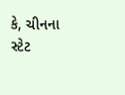કે, ચીનના સ્ટેટ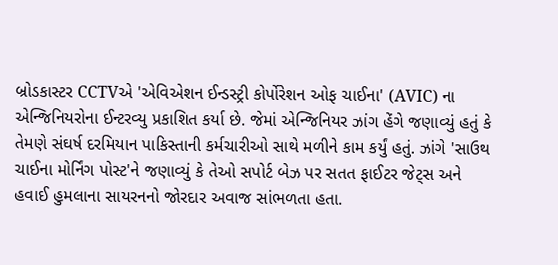બ્રોડકાસ્ટર CCTVએ 'એવિએશન ઈન્ડસ્ટ્રી કોર્પોરેશન ઓફ ચાઈના' (AVIC) ના એન્જિનિયરોના ઈન્ટરવ્યુ પ્રકાશિત કર્યા છે. જેમાં એન્જિનિયર ઝાંગ હેંગે જણાવ્યું હતું કે તેમણે સંઘર્ષ દરમિયાન પાકિસ્તાની કર્મચારીઓ સાથે મળીને કામ કર્યું હતું. ઝાંગે 'સાઉથ ચાઈના મોર્નિંગ પોસ્ટ'ને જણાવ્યું કે તેઓ સપોર્ટ બેઝ પર સતત ફાઈટર જેટ્સ અને હવાઈ હુમલાના સાયરનનો જોરદાર અવાજ સાંભળતા હતા.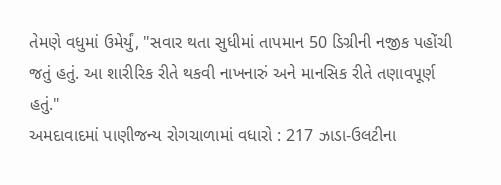તેમણે વધુમાં ઉમેર્યું, "સવાર થતા સુધીમાં તાપમાન 50 ડિગ્રીની નજીક પહોંચી જતું હતું. આ શારીરિક રીતે થકવી નાખનારું અને માનસિક રીતે તણાવપૂર્ણ હતું."
અમદાવાદમાં પાણીજન્ય રોગચાળામાં વધારો : 217 ઝાડા-ઉલટીના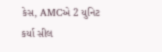કેસ, AMCએ 2 યુનિટ કર્યા સીલ